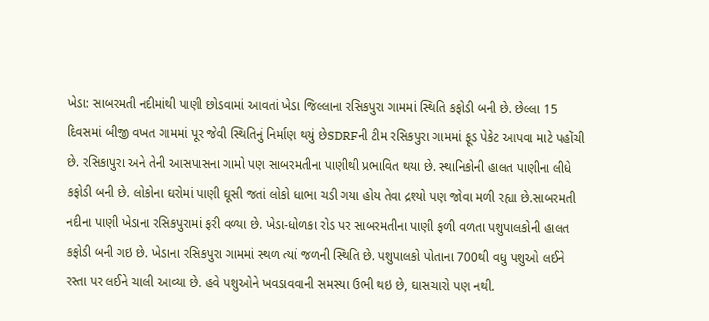ખેડા: સાબરમતી નદીમાંથી પાણી છોડવામાં આવતાં ખેડા જિલ્લાના રસિકપુરા ગામમાં સ્થિતિ કફોડી બની છે. છેલ્લા 15 દિવસમાં બીજી વખત ગામમાં પૂર જેવી સ્થિતિનું નિર્માણ થયું છેSDRFની ટીમ રસિકપુરા ગામમાં ફૂડ પેકેટ આપવા માટે પહોંચી છે. રસિકાપુરા અને તેની આસપાસના ગામો પણ સાબરમતીના પાણીથી પ્રભાવિત થયા છે. સ્થાનિકોની હાલત પાણીના લીધે કફોડી બની છે. લોકોના ઘરોમાં પાણી ઘૂસી જતાં લોકો ધાભા ચડી ગયા હોય તેવા દ્રશ્યો પણ જોવા મળી રહ્યા છે.સાબરમતી નદીના પાણી ખેડાના રસિકપુરામાં ફરી વળ્યા છે. ખેડા-ધોળકા રોડ પર સાબરમતીના પાણી ફળી વળતા પશુપાલકોની હાલત કફોડી બની ગઇ છે. ખેડાના રસિકપુરા ગામમાં સ્થળ ત્યાં જળની સ્થિતિ છે. પશુપાલકો પોતાના 700થી વધુ પશુઓ લઈને રસ્તા પર લઈને ચાલી આવ્યા છે. હવે પશુઓને ખવડાવવાની સમસ્યા ઉભી થઇ છે, ઘાસચારો પણ નથી.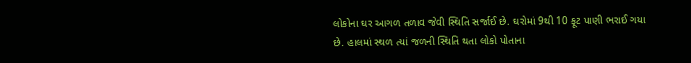લોકોના ઘર આગળ તળાવ જેવી સ્થિતિ સર્જાઈ છે. ઘરોમાં 9થી 10 ફૂટ પાણી ભરાઈ ગયા છે. હાલમાં સ્થળ ત્યાં જળની સ્થિતિ થતા લોકો પોતાના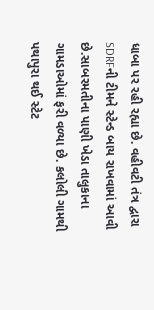ધાબા પર રહી રહ્યા છે. વહીવટી તંત્ર દ્વારા SDRFની ટીમને સ્ટેન્ડ બાય રાખવામાં આવી છે.સાબરમતીના પાણી ખેડા તાલુકાના ગામડાઓમાં ફરી વળ્યા છે. કલોલી ગામથી પથાપુરા થઈ સ્ટેટ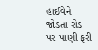હાઈવેને જોડતા રોડ પર પાણી ફરી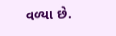વળ્યા છે.